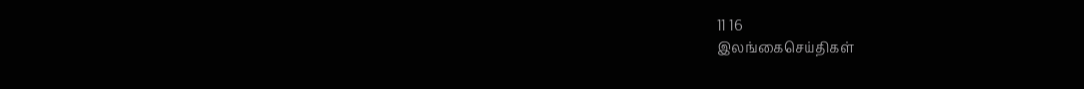11 16
இலங்கைசெய்திகள்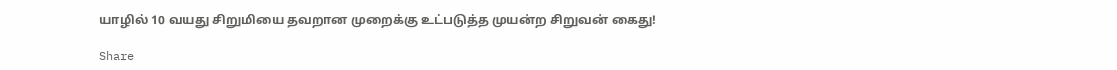யாழில் 10 வயது சிறுமியை தவறான முறைக்கு உட்படுத்த முயன்ற சிறுவன் கைது!

Share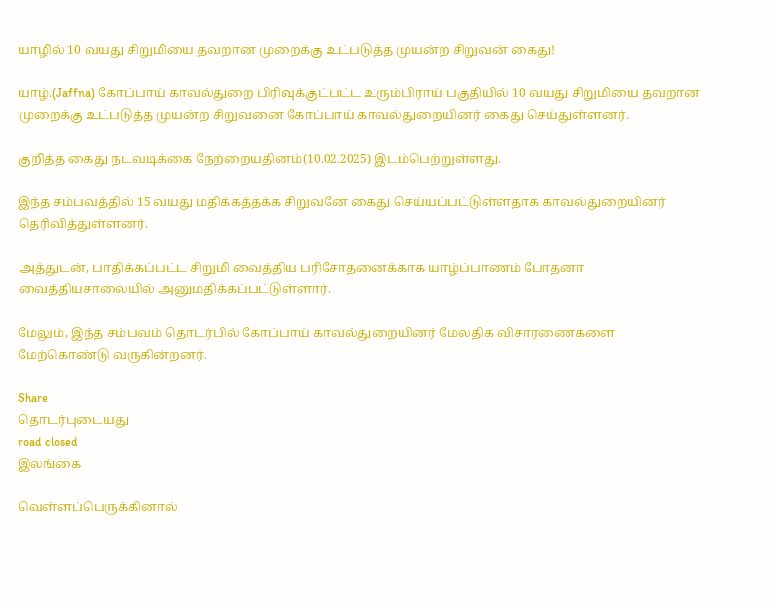யாழில் 10 வயது சிறுமியை தவறான முறைக்கு உட்படுத்த முயன்ற சிறுவன் கைது!

யாழ்.(Jaffna) கோப்பாய் காவல்துறை பிரிவுக்குட்பட்ட உரும்பிராய் பகுதியில் 10 வயது சிறுமியை தவறான முறைக்கு உட்படுத்த முயன்ற சிறுவனை கோப்பாய் காவல்துறையினர் கைது செய்துள்ளனர்.

குறித்த கைது நடவடிக்கை நேற்றையதினம்(10.02.2025) இடம்பெற்றுள்ளது.

இந்த சம்பவத்தில் 15 வயது மதிக்கத்தக்க சிறுவனே கைது செய்யப்பட்டுள்ளதாக காவல்துறையினர் தெரிவித்துள்ளனர்.

அத்துடன், பாதிக்கப்பட்ட சிறுமி வைத்திய பரிசோதனைக்காக யாழ்ப்பாணம் போதனா வைத்தியசாலையில் அனுமதிக்கப்பட்டுள்ளார்.

மேலும், இந்த சம்பவம் தொடர்பில் கோப்பாய் காவல்துறையினர் மேலதிக விசாரணைகளை மேற்கொண்டு வருகின்றனர்.

Share
தொடர்புடையது
road closed
இலங்கை

வெள்ளப்பெருக்கினால்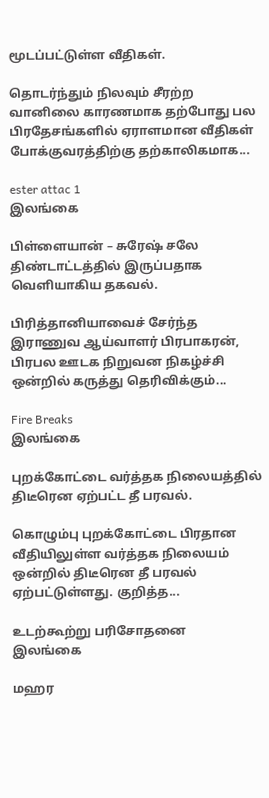மூடப்பட்டுள்ள வீதிகள்.

தொடர்ந்தும் நிலவும் சீரற்ற வானிலை காரணமாக தற்போது பல பிரதேசங்களில் ஏராளமான வீதிகள் போக்குவரத்திற்கு தற்காலிகமாக...

ester attac 1
இலங்கை

பிள்ளையான் – சுரேஷ் சலே திண்டாட்டத்தில் இருப்பதாக வெளியாகிய தகவல்.

பிரித்தானியாவைச் சேர்ந்த இராணுவ ஆய்வாளர் பிரபாகரன், பிரபல ஊடக நிறுவன நிகழ்ச்சி ஒன்றில் கருத்து தெரிவிக்கும்...

Fire Breaks
இலங்கை

புறக்கோட்டை வர்த்தக நிலையத்தில் திடீரென ஏற்பட்ட தீ பரவல்.

கொழும்பு புறக்கோட்டை பிரதான வீதியிலுள்ள வர்த்தக நிலையம் ஒன்றில் திடீரென தீ பரவல் ஏற்பட்டுள்ளது. குறித்த...

உடற்கூற்று பரிசோதனை
இலங்கை

மஹர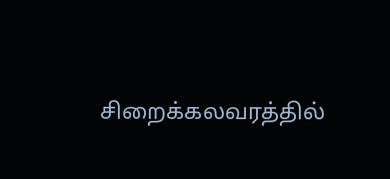சிறைக்கலவரத்தில்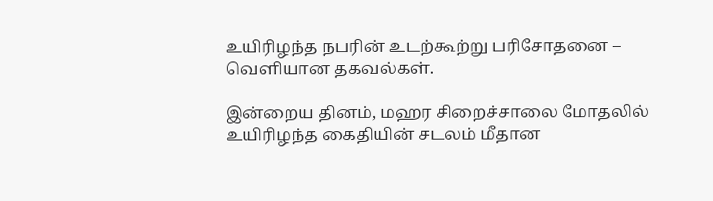உயிரிழந்த நபரின் உடற்கூற்று பரிசோதனை – வெளியான தகவல்கள்.

இன்றைய தினம், மஹர சிறைச்சாலை மோதலில் உயிரிழந்த கைதியின் சடலம் மீதான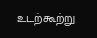உடற்கூற்று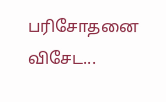பரிசோதனை விசேட...